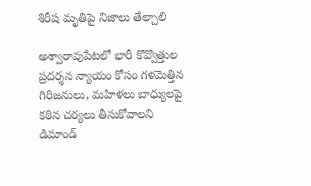శిరీష మృతిపై నిజాలు తేల్చాలి

అశ్వారావుపేటలో భారీ కొవ్వొత్తుల ప్రదర్శన న్యాయం కోసం గళమెత్తిన గిరిజనులు, మహిళలు బాధ్యులపై కఠిన చర్యలు తీసుకోవాలని డిమాండ్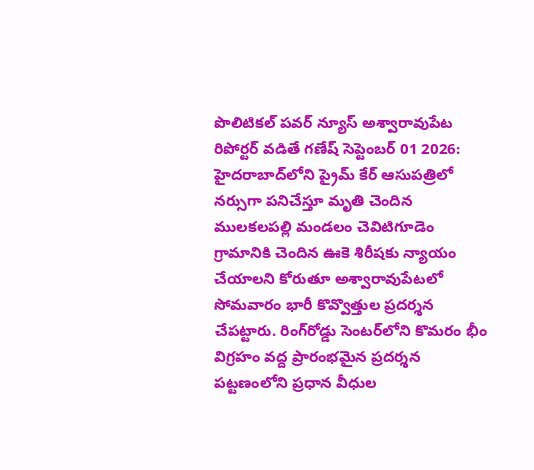పొలిటికల్ పవర్ న్యూస్ అశ్వారావుపేట రిపోర్టర్ వడితే గణేష్ సెప్టెంబర్ 01 2026: హైదరాబాద్‌లోని ప్రైమ్ కేర్ ఆసుపత్రిలో నర్సుగా పనిచేస్తూ మృతి చెందిన ములకలపల్లి మండలం చెవిటిగూడెం గ్రామానికి చెందిన ఊకె శిరీషకు న్యాయం చేయాలని కోరుతూ అశ్వారావుపేటలో సోమవారం భారీ కొవ్వొత్తుల ప్రదర్శన చేపట్టారు. రింగ్‌రోడ్డు సెంటర్‌లోని కొమరం భీం విగ్రహం వద్ద ప్రారంభమైన ప్రదర్శన పట్టణంలోని ప్రధాన వీధుల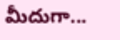మీదుగా...